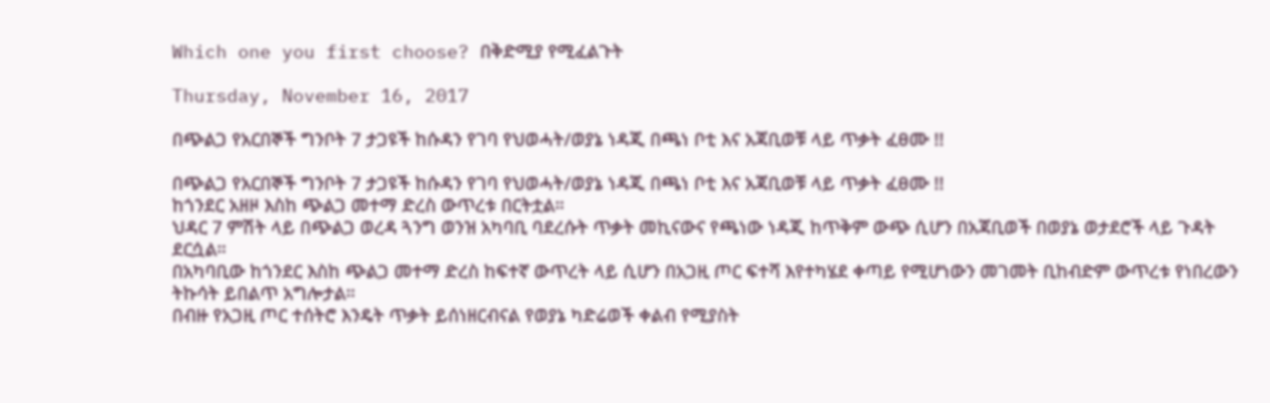Which one you first choose? በቅድሚያ የሚፈልጉት

Thursday, November 16, 2017

በጭልጋ የአርበኞች ግንቦት 7 ታጋዩች ከሱዳን የገባ የህወሓት/ወያኔ ነዳጂ በጫነ ቦቲ እና አጃቢወቹ ላይ ጥቃት ፈፀሙ !!

በጭልጋ የአርበኞች ግንቦት 7 ታጋዩች ከሱዳን የገባ የህወሓት/ወያኔ ነዳጂ በጫነ ቦቲ እና አጃቢወቹ ላይ ጥቃት ፈፀሙ !!
ከጎንደር አዘዞ እስከ ጭልጋ መተማ ድረስ ውጥረቱ በርትቷል።
ህዳር 7 ምሽት ላይ በጭልጋ ወረዳ ጓንግ ወንዝ አካባቢ ባደረሱት ጥቃት መኪናውና የጫነው ነዳጂ ከጥቅም ውጭ ሲሆን በአጃቢወች በወያኔ ወታደሮች ላይ ጉዳት ደርሷል።
በአካባቢው ከጎንደር እስከ ጭልጋ መተማ ድረስ ከፍተኛ ውጥረት ላይ ሲሆን በአጋዚ ጦር ፍተሻ እየተካሄደ ቀጣይ የሚሆነውን መገመት ቢከብድም ውጥረቱ የነበረውን ትኩሳት ይበልጥ አግሎታል።
በብዙ የአጋዚ ጦር ተሰትሮ እንዴት ጥቃት ይሰነዘርብናል የወያኔ ካድሬወች ቀልብ የሚያስት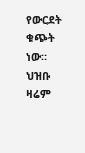የውርደት ቁጭት ነው። ህዝቡ ዛሬም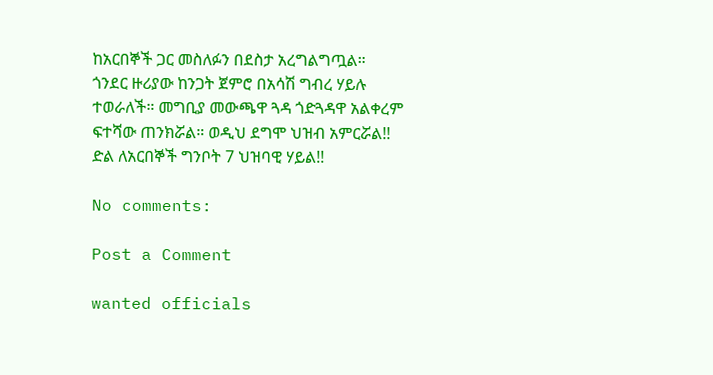ከአርበኞች ጋር መስለፉን በደስታ አረግልግጧል።
ጎንደር ዙሪያው ከንጋት ጀምሮ በአሳሽ ግብረ ሃይሉ ተወራለች። መግቢያ መውጫዋ ጓዳ ጎድጓዳዋ አልቀረም ፍተሻው ጠንክሯል። ወዲህ ደግሞ ህዝብ አምርሯል!!
ድል ለአርበኞች ግንቦት 7 ህዝባዊ ሃይል!!

No comments:

Post a Comment

wanted officials